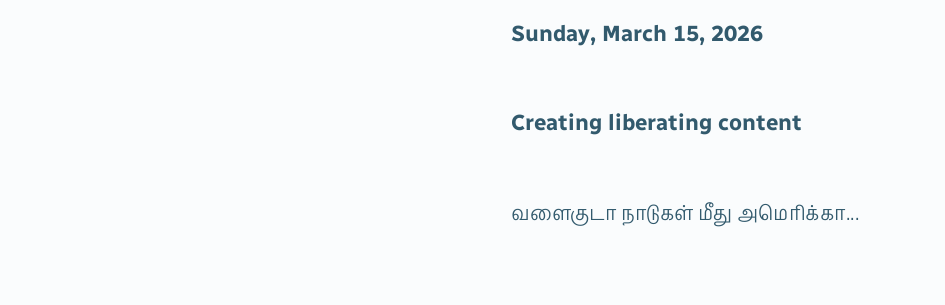Sunday, March 15, 2026

Creating liberating content

வளைகுடா நாடுகள் மீது அமெரிக்கா...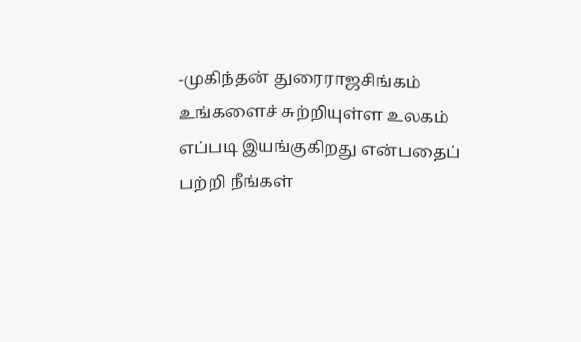-முகிந்தன் துரைராஜசிங்கம் உங்களைச் சுற்றியுள்ள உலகம் எப்படி இயங்குகிறது என்பதைப் பற்றி நீங்கள்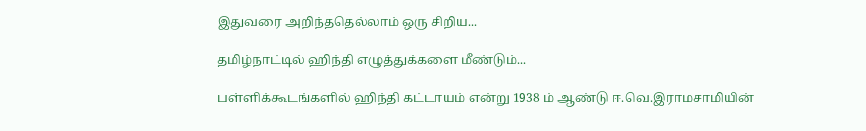இதுவரை அறிந்ததெல்லாம் ஒரு சிறிய...

தமிழ்நாட்டில் ஹிந்தி எழுத்துக்களை மீண்டும்...

பள்ளிக்கூடங்களில் ஹிந்தி கட்டாயம் என்று 1938 ம் ஆண்டு ஈ.வெ.இராமசாமியின்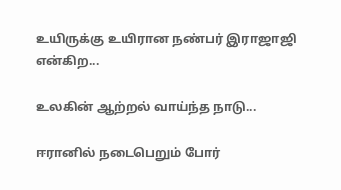உயிருக்கு உயிரான நண்பர் இராஜாஜி என்கிற...

உலகின் ஆற்றல் வாய்ந்த நாடு...

ஈரானில் நடைபெறும் போர்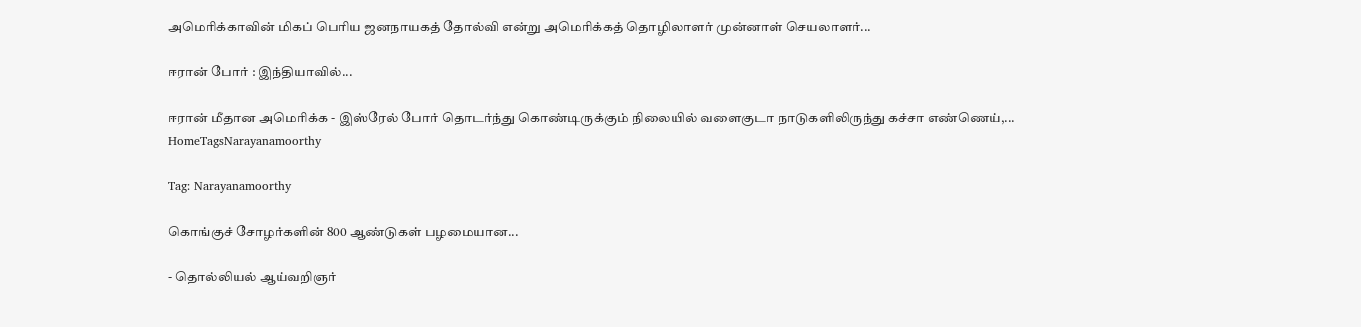அமெரிக்காவின் மிகப் பெரிய ஜனநாயகத் தோல்வி என்று அமெரிக்கத் தொழிலாளர் முன்னாள் செயலாளர்...

ஈரான் போர் : இந்தியாவில்...

ஈரான் மீதான அமெரிக்க - இஸ்ரேல் போர் தொடர்ந்து கொண்டிருக்கும் நிலையில் வளைகுடா நாடுகளிலிருந்து கச்சா எண்ணெய்,...
HomeTagsNarayanamoorthy

Tag: Narayanamoorthy

கொங்குச் சோழர்களின் 800 ஆண்டுகள் பழமையான...

- தொல்லியல் ஆய்வறிஞர்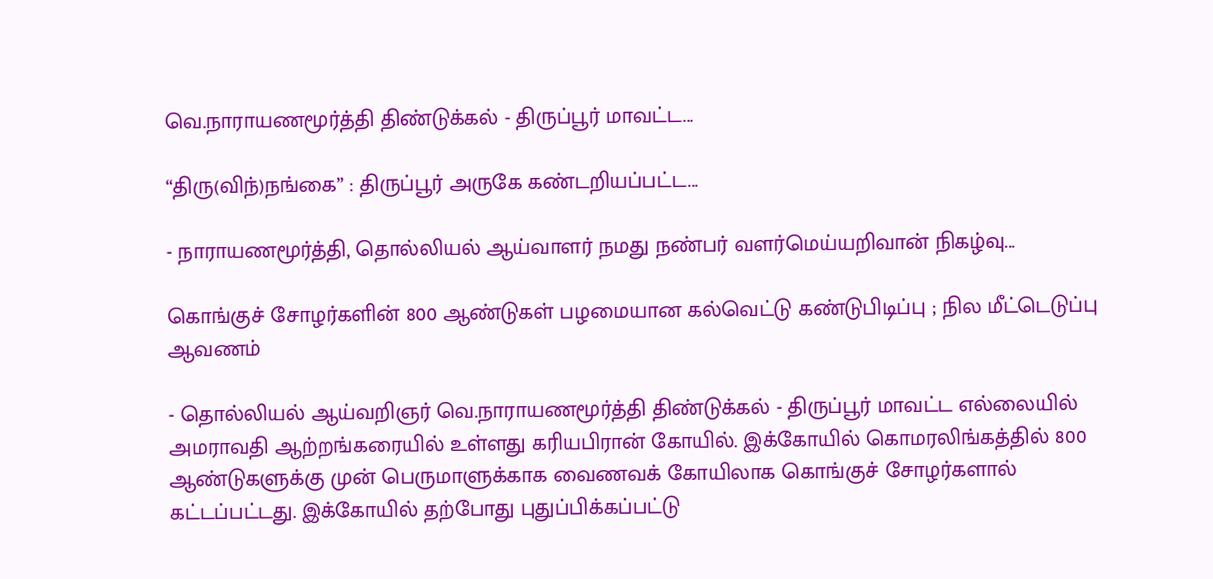வெ.நாராயணமூர்த்தி திண்டுக்கல் - திருப்பூர் மாவட்ட...

“திரு(விந்)நங்கை” : திருப்பூர் அருகே கண்டறியப்பட்ட...

- நாராயணமூர்த்தி, தொல்லியல் ஆய்வாளர் நமது நண்பர் வளர்மெய்யறிவான் நிகழ்வு...

கொங்குச் சோழர்களின் 800 ஆண்டுகள் பழமையான கல்வெட்டு கண்டுபிடிப்பு ; நில மீட்டெடுப்பு ஆவணம்

- தொல்லியல் ஆய்வறிஞர் வெ.நாராயணமூர்த்தி திண்டுக்கல் - திருப்பூர் மாவட்ட எல்லையில் அமராவதி ஆற்றங்கரையில் உள்ளது கரியபிரான் கோயில். இக்கோயில் கொமரலிங்கத்தில் 800 ஆண்டுகளுக்கு முன் பெருமாளுக்காக வைணவக் கோயிலாக கொங்குச் சோழர்களால் கட்டப்பட்டது. இக்கோயில் தற்போது புதுப்பிக்கப்பட்டு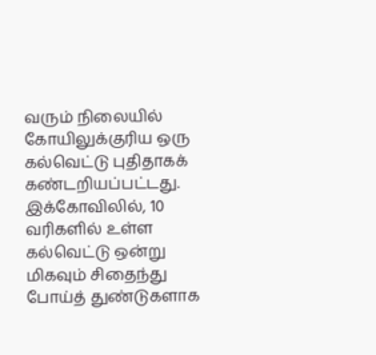வரும் நிலையில் கோயிலுக்குரிய ஒரு கல்வெட்டு புதிதாகக் கண்டறியப்பட்டது. இக்கோவிலில், 10 வரிகளில் உள்ள கல்வெட்டு ஒன்று மிகவும் சிதைந்து போய்த் துண்டுகளாக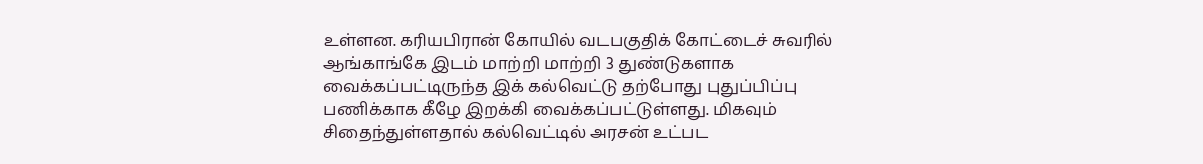உள்ளன. கரியபிரான் கோயில் வடபகுதிக் கோட்டைச் சுவரில் ஆங்காங்கே இடம் மாற்றி மாற்றி 3 துண்டுகளாக வைக்கப்பட்டிருந்த இக் கல்வெட்டு தற்போது புதுப்பிப்பு பணிக்காக கீழே இறக்கி வைக்கப்பட்டுள்ளது. மிகவும் சிதைந்துள்ளதால் கல்வெட்டில் அரசன் உட்பட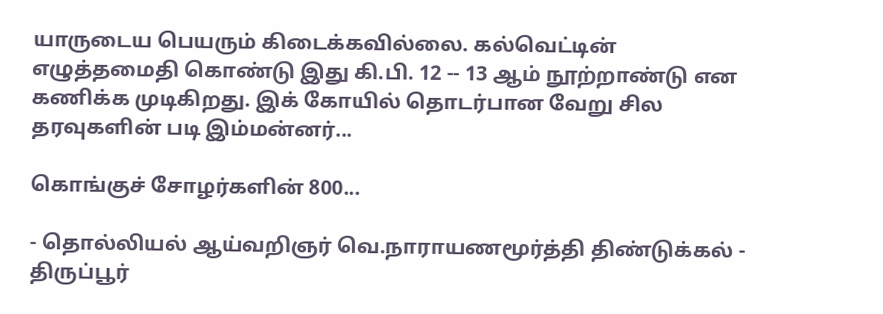யாருடைய பெயரும் கிடைக்கவில்லை. கல்வெட்டின் எழுத்தமைதி கொண்டு இது கி.பி. 12 -- 13 ஆம் நூற்றாண்டு என கணிக்க முடிகிறது. இக் கோயில் தொடர்பான வேறு சில தரவுகளின் படி இம்மன்னர்...

கொங்குச் சோழர்களின் 800...

- தொல்லியல் ஆய்வறிஞர் வெ.நாராயணமூர்த்தி திண்டுக்கல் - திருப்பூர்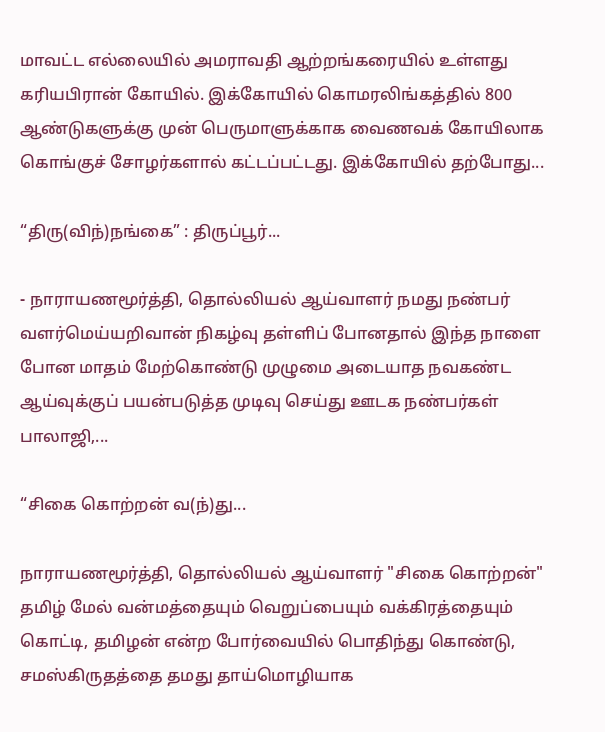மாவட்ட எல்லையில் அமராவதி ஆற்றங்கரையில் உள்ளது கரியபிரான் கோயில். இக்கோயில் கொமரலிங்கத்தில் 800 ஆண்டுகளுக்கு முன் பெருமாளுக்காக வைணவக் கோயிலாக கொங்குச் சோழர்களால் கட்டப்பட்டது. இக்கோயில் தற்போது...

“திரு(விந்)நங்கை” : திருப்பூர்...

- நாராயணமூர்த்தி, தொல்லியல் ஆய்வாளர் நமது நண்பர் வளர்மெய்யறிவான் நிகழ்வு தள்ளிப் போனதால் இந்த நாளை போன மாதம் மேற்கொண்டு முழுமை அடையாத நவகண்ட ஆய்வுக்குப் பயன்படுத்த முடிவு செய்து ஊடக நண்பர்கள் பாலாஜி,...

“சிகை கொற்றன் வ(ந்)து...

நாராயணமூர்த்தி, தொல்லியல் ஆய்வாளர் "சிகை கொற்றன்" தமிழ் மேல் வன்மத்தையும் வெறுப்பையும் வக்கிரத்தையும் கொட்டி, தமிழன் என்ற போர்வையில் பொதிந்து கொண்டு, சமஸ்கிருதத்தை தமது தாய்மொழியாக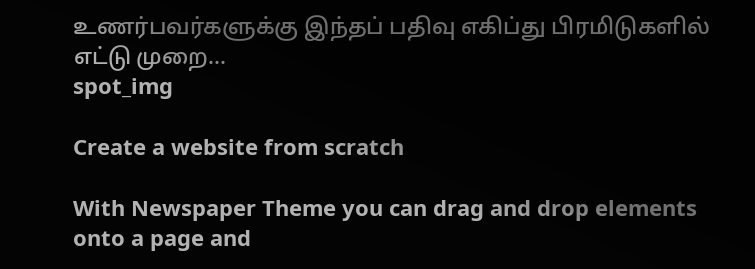உணர்பவர்களுக்கு இந்தப் பதிவு எகிப்து பிரமிடுகளில் எட்டு முறை...
spot_img

Create a website from scratch

With Newspaper Theme you can drag and drop elements onto a page and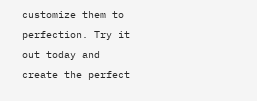customize them to perfection. Try it out today and create the perfect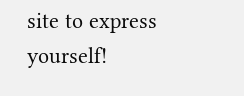site to express yourself!